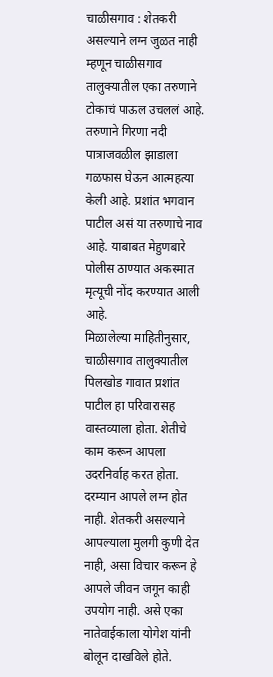चाळीसगाव : शेतकरी असल्याने लग्न जुळत नाही म्हणून चाळीसगाव तालुक्यातील एका तरुणाने टोकाचं पाऊल उचललं आहे. तरुणाने गिरणा नदी पात्राजवळील झाडाला गळफास घेऊन आत्महत्या केली आहे. प्रशांत भगवान पाटील असं या तरुणाचे नाव आहे. याबाबत मेहुणबारे पोलीस ठाण्यात अकस्मात मृत्यूची नोंद करण्यात आली आहे.
मिळालेल्या माहितीनुसार, चाळीसगाव तालुक्यातील पिलखोड गावात प्रशांत पाटील हा परिवारासह वास्तव्याला होता. शेतीचे काम करून आपला उदरनिर्वाह करत होता. दरम्यान आपले लग्न होत नाही. शेतकरी असल्याने आपल्याला मुलगी कुणी देत नाही, असा विचार करून हे आपले जीवन जगून काही उपयोग नाही. असे एका नातेवाईकाला योगेश यांनी बोलून दाखविले होते.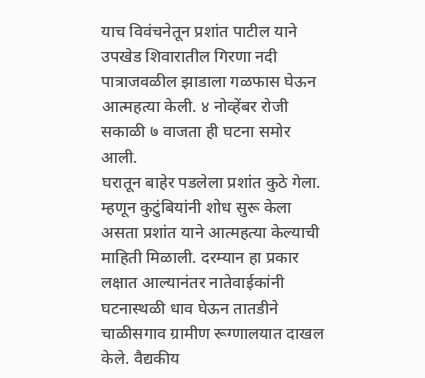याच विवंचनेतून प्रशांत पाटील याने उपखेड शिवारातील गिरणा नदी पात्राजवळील झाडाला गळफास घेऊन आत्महत्या केली. ४ नोव्हेंबर रोजी सकाळी ७ वाजता ही घटना समोर आली.
घरातून बाहेर पडलेला प्रशांत कुठे गेला. म्हणून कुटुंबियांनी शोध सुरू केला असता प्रशांत याने आत्महत्या केल्याची माहिती मिळाली. दरम्यान हा प्रकार लक्षात आल्यानंतर नातेवाईकांनी घटनास्थळी धाव घेऊन तातडीने चाळीसगाव ग्रामीण रूग्णालयात दाखल केले. वैद्यकीय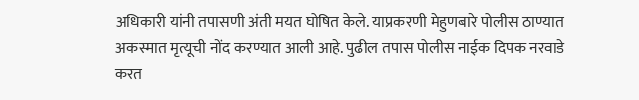अधिकारी यांनी तपासणी अंती मयत घोषित केले. याप्रकरणी मेहुणबारे पोलीस ठाण्यात अकस्मात मृत्यूची नोंद करण्यात आली आहे. पुढील तपास पोलीस नाईक दिपक नरवाडे करत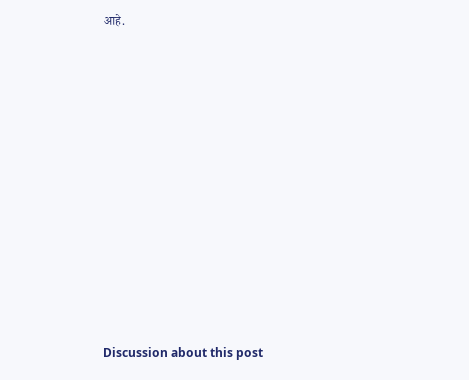आहे.















Discussion about this post